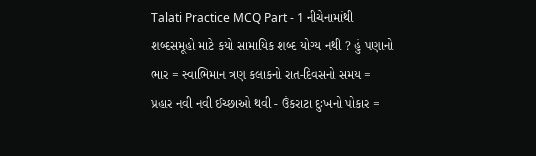Talati Practice MCQ Part - 1 નીચેનામાંથી શબ્દસમૂહો માટે કયો સામાયિક શબ્દ યોગ્ય નથી ? હું પણાનો ભાર = સ્વાભિમાન ત્રણ કલાકનો રાત-દિવસનો સમય = પ્રહાર નવી નવી ઈચ્છાઓ થવી - ઉંકરાટા દુઃખનો પોકાર =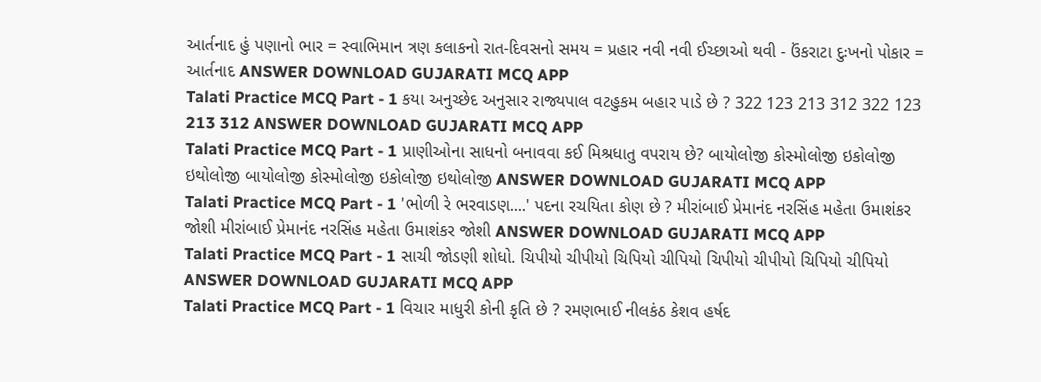આર્તનાદ હું પણાનો ભાર = સ્વાભિમાન ત્રણ કલાકનો રાત-દિવસનો સમય = પ્રહાર નવી નવી ઈચ્છાઓ થવી - ઉંકરાટા દુઃખનો પોકાર = આર્તનાદ ANSWER DOWNLOAD GUJARATI MCQ APP
Talati Practice MCQ Part - 1 કયા અનુચ્છેદ અનુસાર રાજ્યપાલ વટહુકમ બહાર પાડે છે ? 322 123 213 312 322 123 213 312 ANSWER DOWNLOAD GUJARATI MCQ APP
Talati Practice MCQ Part - 1 પ્રાણીઓના સાધનો બનાવવા કઈ મિશ્રધાતુ વપરાય છે? બાયોલોજી કોસ્મોલોજી ઇકોલોજી ઇથોલોજી બાયોલોજી કોસ્મોલોજી ઇકોલોજી ઇથોલોજી ANSWER DOWNLOAD GUJARATI MCQ APP
Talati Practice MCQ Part - 1 'ભોળી રે ભરવાડણ....' પદના રચયિતા કોણ છે ? મીરાંબાઈ પ્રેમાનંદ નરસિંહ મહેતા ઉમાશંકર જોશી મીરાંબાઈ પ્રેમાનંદ નરસિંહ મહેતા ઉમાશંકર જોશી ANSWER DOWNLOAD GUJARATI MCQ APP
Talati Practice MCQ Part - 1 સાચી જોડણી શોધો. ચિપીયો ચીપીયો ચિપિયો ચીપિયો ચિપીયો ચીપીયો ચિપિયો ચીપિયો ANSWER DOWNLOAD GUJARATI MCQ APP
Talati Practice MCQ Part - 1 વિચાર માધુરી કોની કૃતિ છે ? રમણભાઈ નીલકંઠ કેશવ હર્ષદ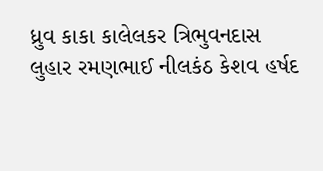ધ્રુવ કાકા કાલેલકર ત્રિભુવનદાસ લુહાર રમણભાઈ નીલકંઠ કેશવ હર્ષદ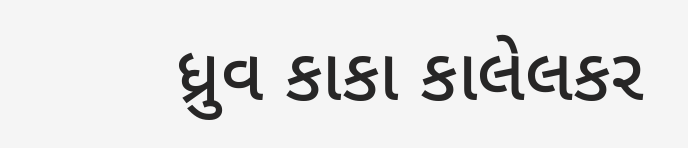ધ્રુવ કાકા કાલેલકર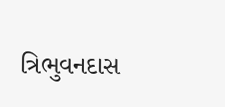ત્રિભુવનદાસ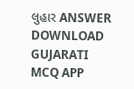લુહાર ANSWER DOWNLOAD GUJARATI MCQ APP